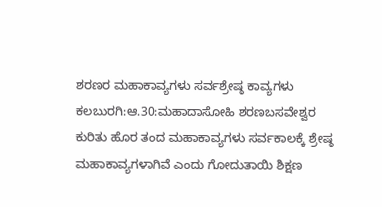ಶರಣರ ಮಹಾಕಾವ್ಯಗಳು ಸರ್ವಶ್ರೇಷ್ಠ ಕಾವ್ಯಗಳು
ಕಲಬುರಗಿ:ಆ.30:ಮಹಾದಾಸೋಹಿ ಶರಣಬಸವೇಶ್ವರ ಕುರಿತು ಹೊರ ತಂದ ಮಹಾಕಾವ್ಯಗಳು ಸರ್ವಕಾಲಕ್ಕೆ ಶ್ರೇಷ್ಠ ಮಹಾಕಾವ್ಯಗಳಾಗಿವೆ ಎಂದು ಗೋದುತಾಯಿ ಶಿಕ್ಷಣ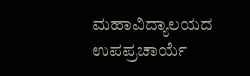ಮಹಾವಿದ್ಯಾಲಯದ ಉಪಪ್ರಚಾರ್ಯೆ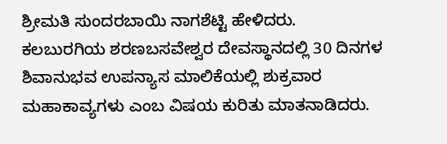ಶ್ರೀಮತಿ ಸುಂದರಬಾಯಿ ನಾಗಶೆಟ್ಟಿ ಹೇಳಿದರು.
ಕಲಬುರಗಿಯ ಶರಣಬಸವೇಶ್ವರ ದೇವಸ್ಥಾನದಲ್ಲಿ 30 ದಿನಗಳ ಶಿವಾನುಭವ ಉಪನ್ಯಾಸ ಮಾಲಿಕೆಯಲ್ಲಿ ಶುಕ್ರವಾರ ಮಹಾಕಾವ್ಯಗಳು ಎಂಬ ವಿಷಯ ಕುರಿತು ಮಾತನಾಡಿದರು.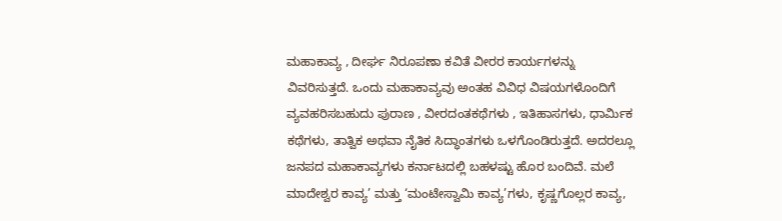ಮಹಾಕಾವ್ಯ , ದೀರ್ಘ ನಿರೂಪಣಾ ಕವಿತೆ ವೀರರ ಕಾರ್ಯಗಳನ್ನು ವಿವರಿಸುತ್ತದೆ. ಒಂದು ಮಹಾಕಾವ್ಯವು ಅಂತಹ ವಿವಿಧ ವಿಷಯಗಳೊಂದಿಗೆ ವ್ಯವಹರಿಸಬಹುದು ಪುರಾಣ , ವೀರದಂತಕಥೆಗಳು , ಇತಿಹಾಸಗಳು, ಧಾರ್ಮಿಕ ಕಥೆಗಳು, ತಾತ್ವಿಕ ಅಥವಾ ನೈತಿಕ ಸಿದ್ಧಾಂತಗಳು ಒಳಗೊಂಡಿರುತ್ತದೆ. ಅದರಲ್ಲೂ ಜನಪದ ಮಹಾಕಾವ್ಯಗಳು ಕರ್ನಾಟದಲ್ಲಿ ಬಹಳಷ್ಟು ಹೊರ ಬಂದಿವೆ. ಮಲೆ ಮಾದೇಶ್ವರ ಕಾವ್ಯ’ ಮತ್ತು ‘ಮಂಟೇಸ್ವಾಮಿ ಕಾವ್ಯ’ಗಳು, ಕೃಷ್ಣಗೊಲ್ಲರ ಕಾವ್ಯ,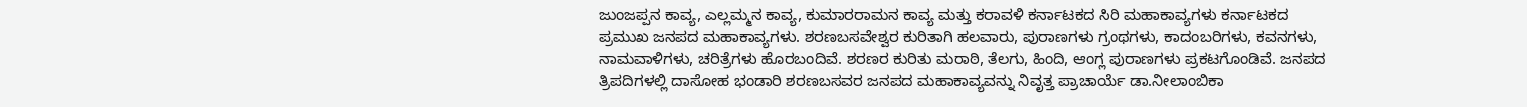ಜುಂಜಪ್ಪನ ಕಾವ್ಯ, ಎಲ್ಲಮ್ಮನ ಕಾವ್ಯ, ಕುಮಾರರಾಮನ ಕಾವ್ಯ ಮತ್ತು ಕರಾವಳಿ ಕರ್ನಾಟಕದ ಸಿರಿ ಮಹಾಕಾವ್ಯಗಳು ಕರ್ನಾಟಕದ ಪ್ರಮುಖ ಜನಪದ ಮಹಾಕಾವ್ಯಗಳು. ಶರಣಬಸವೇಶ್ವರ ಕುರಿತಾಗಿ ಹಲವಾರು, ಪುರಾಣಗಳು ಗ್ರಂಥಗಳು, ಕಾದಂಬರಿಗಳು, ಕವನಗಳು, ನಾಮವಾಳಿಗಳು, ಚರಿತ್ರೆಗಳು ಹೊರಬಂದಿವೆ. ಶರಣರ ಕುರಿತು ಮರಾಠಿ, ತೆಲಗು, ಹಿಂದಿ, ಆಂಗ್ಲ ಪುರಾಣಗಳು ಪ್ರಕಟಗೊಂಡಿವೆ. ಜನಪದ ತ್ರಿಪದಿಗಳಲ್ಲಿ ದಾಸೋಹ ಭಂಡಾರಿ ಶರಣಬಸವರ ಜನಪದ ಮಹಾಕಾವ್ಯವನ್ನು ನಿವೃತ್ತ ಪ್ರಾಚಾರ್ಯೆ ಡಾ.ನೀಲಾಂಬಿಕಾ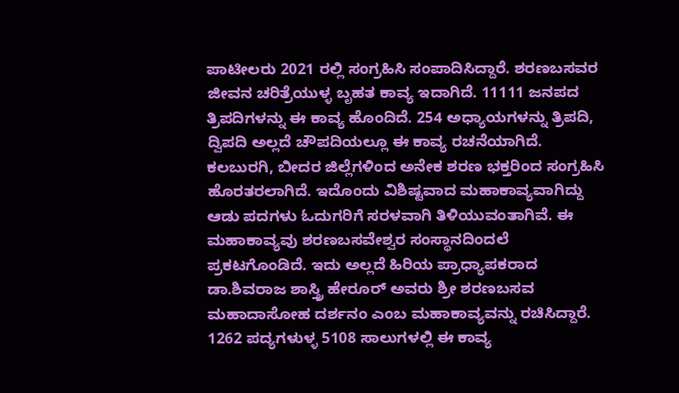ಪಾಟೀಲರು 2021 ರಲ್ಲಿ ಸಂಗ್ರಹಿಸಿ ಸಂಪಾದಿಸಿದ್ದಾರೆ. ಶರಣಬಸವರ ಜೀವನ ಚರಿತ್ರೆಯುಳ್ಳ ಬೃಹತ ಕಾವ್ಯ ಇದಾಗಿದೆ. 11111 ಜನಪದ ತ್ರಿಪದಿಗಳನ್ನು ಈ ಕಾವ್ಯ ಹೊಂದಿದೆ. 254 ಅಧ್ಯಾಯಗಳನ್ನು ತ್ರಿಪದಿ, ದ್ವಿಪದಿ ಅಲ್ಲದೆ ಚೌಪದಿಯಲ್ಲೂ ಈ ಕಾವ್ಯ ರಚನೆಯಾಗಿದೆ. ಕಲಬುರಗಿ, ಬೀದರ ಜಿಲ್ಲೆಗಳಿಂದ ಅನೇಕ ಶರಣ ಭಕ್ತರಿಂದ ಸಂಗ್ರಹಿಸಿ ಹೊರತರಲಾಗಿದೆ. ಇದೊಂದು ವಿಶಿಷ್ಟವಾದ ಮಹಾಕಾವ್ಯವಾಗಿದ್ದು ಆಡು ಪದಗಳು ಓದುಗರಿಗೆ ಸರಳವಾಗಿ ತಿಳಿಯುವಂತಾಗಿವೆ. ಈ ಮಹಾಕಾವ್ಯವು ಶರಣಬಸವೇಶ್ವರ ಸಂಸ್ಥಾನದಿಂದಲೆ ಪ್ರಕಟಗೊಂಡಿದೆ. ಇದು ಅಲ್ಲದೆ ಹಿರಿಯ ಪ್ರಾಧ್ಯಾಪಕರಾದ ಡಾ.ಶಿವರಾಜ ಶಾಸ್ತ್ರಿ ಹೇರೂರ್ ಅವರು ಶ್ರೀ ಶರಣಬಸವ ಮಹಾದಾಸೋಹ ದರ್ಶನಂ ಎಂಬ ಮಹಾಕಾವ್ಯವನ್ನು ರಚಿಸಿದ್ದಾರೆ. 1262 ಪದ್ಯಗಳುಳ್ಳ 5108 ಸಾಲುಗಳಲ್ಲಿ ಈ ಕಾವ್ಯ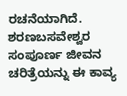ರಚನೆಯಾಗಿದೆ. ಶರಣಬಸವೇಶ್ವರ ಸಂಪೂರ್ಣ ಜೀವನ ಚರಿತ್ರೆಯನ್ನು ಈ ಕಾವ್ಯ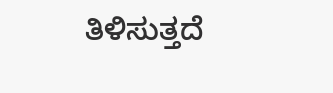ತಿಳಿಸುತ್ತದೆ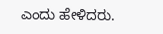ಎಂದು ಹೇಳಿದರು.